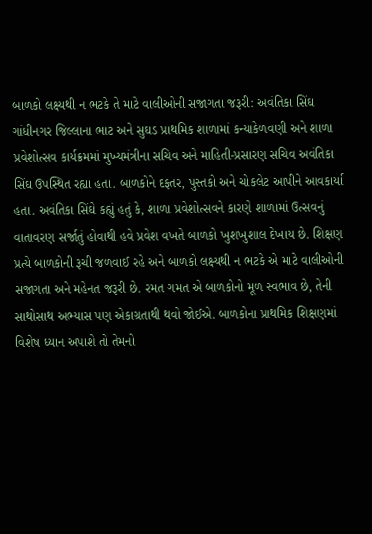બાળકો લક્ષ્યથી ન ભટકે તે માટે વાલીઓની સજાગતા જરૂરી: અવંતિકા સિંઘ
ગાંધીનગર જિલ્લાના ભાટ અને સુઘડ પ્રાથમિક શાળામાં કન્યાકેળવણી અને શાળા પ્રવેશોત્સવ કાર્યક્રમમાં મુખ્યમંત્રીના સચિવ અને માહિતી-પ્રસારણ સચિવ અવંતિકા સિંઘ ઉપસ્થિત રહ્યા હતા. બાળકોને દફતર, પુસ્તકો અને ચોકલેટ આપીને આવકાર્યા હતા. અવંતિકા સિંઘે કહ્યું હતું કે, શાળા પ્રવેશોત્સવને કારણે શાળામાં ઉત્સવનું વાતાવરણ સર્જાતું હોવાથી હવે પ્રવેશ વખતે બાળકો ખુશખુશાલ દેખાય છે. શિક્ષણ પ્રત્યે બાળકોની રૂચી જળવાઈ રહે અને બાળકો લક્ષ્યથી ન ભટકે એ માટે વાલીઓની સજાગતા અને મહેનત જરૂરી છે. રમત ગમત એ બાળકોનો મૂળ સ્વભાવ છે, તેની સાથોસાથ અભ્યાસ પણ એકાગ્રતાથી થવો જોઈએ. બાળકોના પ્રાથમિક શિક્ષણમાં વિશેષ ધ્યાન અપાશે તો તેમનો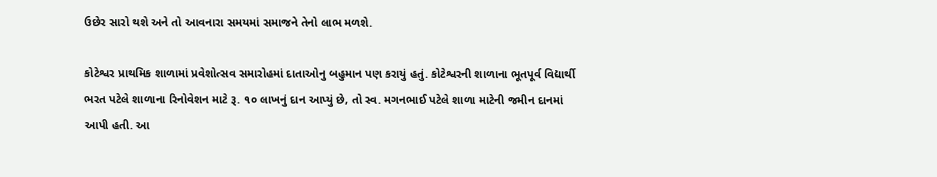ઉછેર સારો થશે અને તો આવનારા સમયમાં સમાજને તેનો લાભ મળશે.

કોટેશ્વર પ્રાથમિક શાળામાં પ્રવેશોત્સવ સમારોહમાં દાતાઓનુ બહુમાન પણ કરાયું હતું. કોટેશ્વરની શાળાના ભૂતપૂર્વ વિદ્યાર્થી ભરત પટેલે શાળાના રિનોવેશન માટે રૂ. ૧૦ લાખનું દાન આપ્યું છે, તો સ્વ. મગનભાઈ પટેલે શાળા માટેની જમીન દાનમાં આપી હતી. આ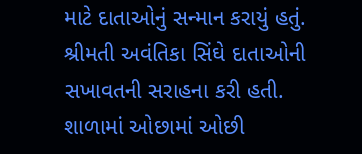માટે દાતાઓનું સન્માન કરાયું હતું. શ્રીમતી અવંતિકા સિંઘે દાતાઓની સખાવતની સરાહના કરી હતી. શાળામાં ઓછામાં ઓછી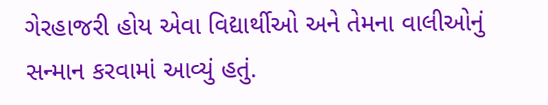ગેરહાજરી હોય એવા વિદ્યાર્થીઓ અને તેમના વાલીઓનું સન્માન કરવામાં આવ્યું હતું.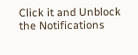Click it and Unblock the Notifications